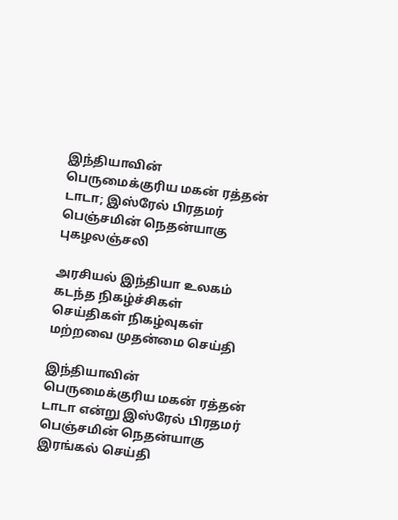இந்தியாவின் பெருமைக்குரிய மகன் ரத்தன் டாடா; இஸ்ரேல் பிரதமர் பெஞ்சமின் நெதன்யாகு புகழலஞ்சலி

அரசியல் இந்தியா உலகம் கடந்த நிகழ்ச்சிகள் செய்திகள் நிகழ்வுகள் மற்றவை முதன்மை செய்தி

இந்தியாவின் பெருமைக்குரிய மகன் ரத்தன் டாடா என்று இஸ்ரேல் பிரதமர் பெஞ்சமின் நெதன்யாகு இரங்கல் செய்தி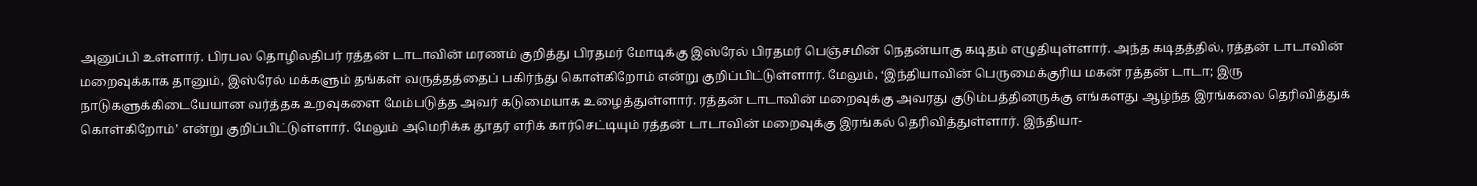அனுப்பி உள்ளார். பிரபல தொழிலதிபர் ரத்தன் டாடாவின் மரணம் குறித்து பிரதமர் மோடிக்கு இஸ்ரேல் பிரதமர் பெஞ்சமின் நெதன்யாகு கடிதம் எழுதியுள்ளார். அந்த கடிதத்தில், ரத்தன் டாடாவின் மறைவுக்காக தானும், இஸ்ரேல் மக்களும் தங்கள் வருத்தத்தைப் பகிர்ந்து கொள்கிறோம் என்று குறிப்பிட்டுள்ளார். மேலும், ‘இந்தியாவின் பெருமைக்குரிய மகன் ரத்தன் டாடா; இரு நாடுகளுக்கிடையேயான வர்த்தக உறவுகளை மேம்படுத்த அவர் கடுமையாக உழைத்துள்ளார். ரத்தன் டாடாவின் மறைவுக்கு அவரது குடும்பத்தினருக்கு எங்களது ஆழ்ந்த இரங்கலை தெரிவித்துக் கொள்கிறோம்’ என்று குறிப்பிட்டுள்ளார். மேலும் அமெரிக்க தூதர் எரிக் கார்செட்டியும் ரத்தன் டாடாவின் மறைவுக்கு இரங்கல் தெரிவித்துள்ளார். இந்தியா-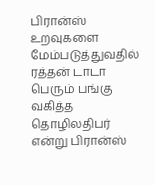பிரான்ஸ் உறவுகளை மேம்படுத்துவதில் ரத்தன் டாடா பெரும் பங்கு வகித்த தொழிலதிபர் என்று பிரான்ஸ்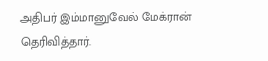அதிபர் இம்மானுவேல் மேக்ரான் தெரிவித்தார்.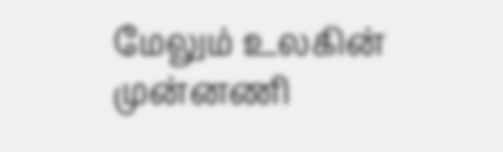மேலும் உலகின் முன்னணி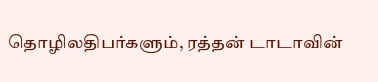தொழிலதிபர்களும், ரத்தன் டாடாவின்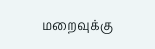மறைவுக்கு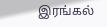இரங்கல்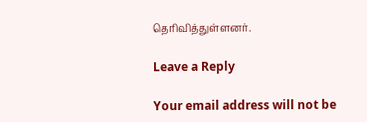தெரிவித்துள்ளனர்.

Leave a Reply

Your email address will not be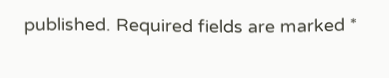published. Required fields are marked *